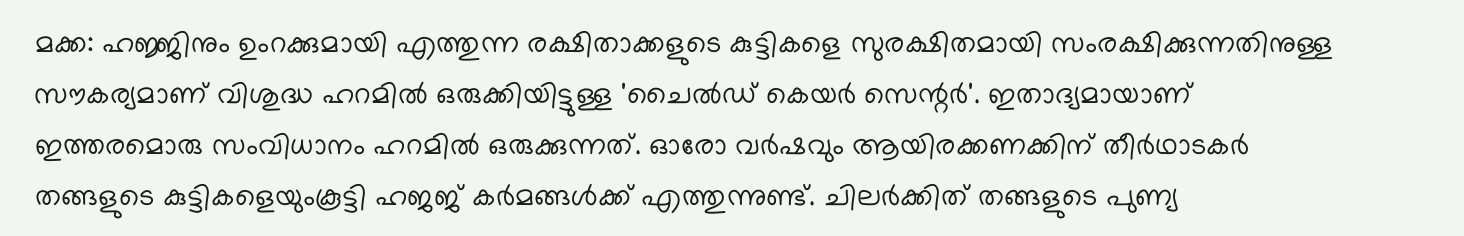മക്ക: ഹജ്ജിനും ഉംറക്കുമായി എത്തുന്ന രക്ഷിതാക്കളുടെ കുട്ടികളെ സുരക്ഷിതമായി സംരക്ഷിക്കുന്നതിനുള്ള സൗകര്യമാണ് വിശുദ്ധ ഹറമില്‍ ഒരുക്കിയിട്ടുള്ള 'ചൈല്‍ഡ് കെയര്‍ സെന്റര്‍'. ഇതാദ്യമായാണ് ഇത്തരമൊരു സംവിധാനം ഹറമില്‍ ഒരുക്കുന്നത്. ഓരോ വര്‍ഷവും ആയിരക്കണക്കിന് തീര്‍ഥാടകര്‍ തങ്ങളുടെ കുട്ടികളെയുംകൂട്ടി ഹജജ് കര്‍മങ്ങള്‍ക്ക് എത്തുന്നുണ്ട്. ചിലര്‍ക്കിത് തങ്ങളുടെ പുണ്യ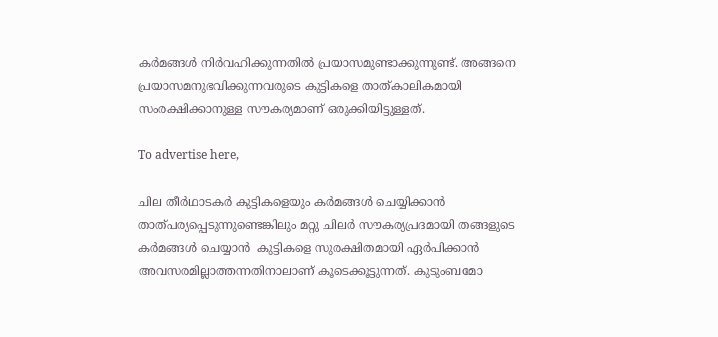കര്‍മങ്ങള്‍ നിര്‍വഹിക്കുന്നതില്‍ പ്രയാസമുണ്ടാക്കുന്നുണ്ട്. അങ്ങനെ പ്രയാസമനുഭവിക്കുന്നവരുടെ കുട്ടികളെ താത്കാലികമായി സംരക്ഷിക്കാനുള്ള സൗകര്യമാണ് ഒരുക്കിയിട്ടുള്ളത്.

To advertise here,

ചില തീര്‍ഥാടകര്‍ കുട്ടികളെയും കര്‍മങ്ങള്‍ ചെയ്യിക്കാന്‍ താത്പര്യപ്പെടുന്നുണ്ടെങ്കിലും മറ്റു ചിലര്‍ സൗകര്യപ്രദമായി തങ്ങളുടെ കര്‍മങ്ങള്‍ ചെയ്യാന്‍  കുട്ടികളെ സുരക്ഷിതമായി ഏര്‍പിക്കാന്‍ അവസരമില്ലാത്തന്നതിനാലാണ് കൂടെക്കൂട്ടുന്നത്. കുടുംബമോ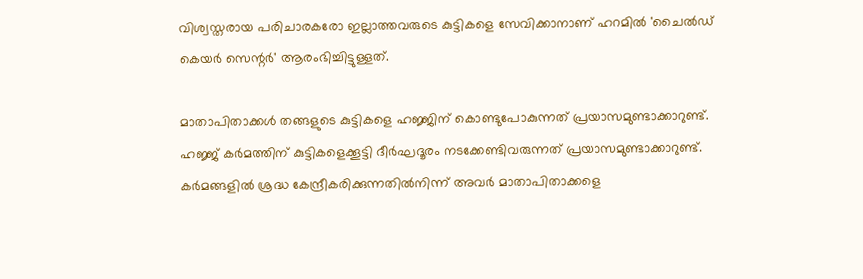വിശ്വസ്തരായ പരിചാരകരോ ഇല്ലാത്തവരുടെ കുട്ടികളെ സേവിക്കാനാണ് ഹറമില്‍ 'ചൈല്‍ഡ് കെയര്‍ സെന്റര്‍' ആരംഭിച്ചിട്ടുള്ളത്.

മാതാപിതാക്കള്‍ തങ്ങളുടെ കുട്ടികളെ ഹജ്ജിന് കൊണ്ടുപോകുന്നത് പ്രയാസമുണ്ടാക്കാറുണ്ട്. ഹജ്ജ് കര്‍മത്തിന് കുട്ടികളെക്കൂട്ടി ദീര്‍ഘദൂരം നടക്കേണ്ടിവരുന്നത് പ്രയാസമുണ്ടാക്കാറുണ്ട്. കര്‍മങ്ങളില്‍ ശ്രദ്ധ കേന്ദ്രീകരിക്കുന്നതില്‍നിന്ന് അവര്‍ മാതാപിതാക്കളെ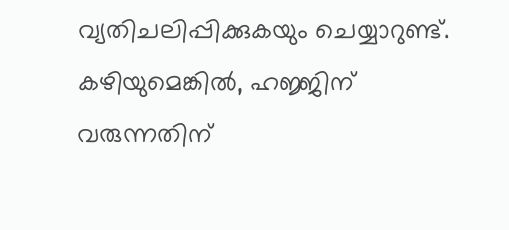വ്യതിചലിപ്പിക്കുകയും ചെയ്യാറുണ്ട്. കഴിയുമെങ്കില്‍, ഹജ്ജിന് വരുന്നതിന്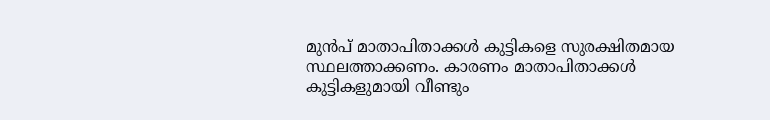മുന്‍പ് മാതാപിതാക്കള്‍ കുട്ടികളെ സുരക്ഷിതമായ സ്ഥലത്താക്കണം. കാരണം മാതാപിതാക്കള്‍ കുട്ടികളുമായി വീണ്ടും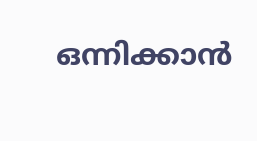ഒന്നിക്കാന്‍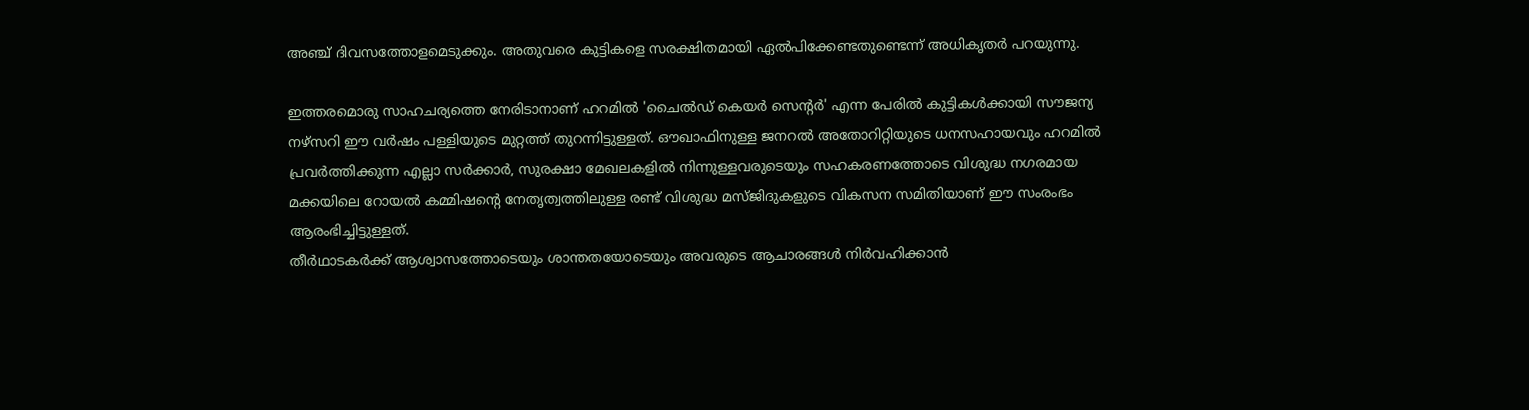അഞ്ച് ദിവസത്തോളമെടുക്കും. അതുവരെ കുട്ടികളെ സരക്ഷിതമായി ഏല്‍പിക്കേണ്ടതുണ്ടെന്ന് അധികൃതര്‍ പറയുന്നു.

ഇത്തരമൊരു സാഹചര്യത്തെ നേരിടാനാണ് ഹറമില്‍ 'ചൈല്‍ഡ് കെയര്‍ സെന്റര്‍' എന്ന പേരില്‍ കുട്ടികള്‍ക്കായി സൗജന്യ നഴ്സറി ഈ വര്‍ഷം പള്ളിയുടെ മുറ്റത്ത് തുറന്നിട്ടുള്ളത്. ഔഖാഫിനുള്ള ജനറല്‍ അതോറിറ്റിയുടെ ധനസഹായവും ഹറമില്‍ പ്രവര്‍ത്തിക്കുന്ന എല്ലാ സര്‍ക്കാര്‍, സുരക്ഷാ മേഖലകളില്‍ നിന്നുള്ളവരുടെയും സഹകരണത്തോടെ വിശുദ്ധ നഗരമായ മക്കയിലെ റോയല്‍ കമ്മിഷന്റെ നേതൃത്വത്തിലുള്ള രണ്ട് വിശുദ്ധ മസ്ജിദുകളുടെ വികസന സമിതിയാണ് ഈ സംരംഭം ആരംഭിച്ചിട്ടുള്ളത്.
തീര്‍ഥാടകര്‍ക്ക് ആശ്വാസത്തോടെയും ശാന്തതയോടെയും അവരുടെ ആചാരങ്ങള്‍ നിര്‍വഹിക്കാന്‍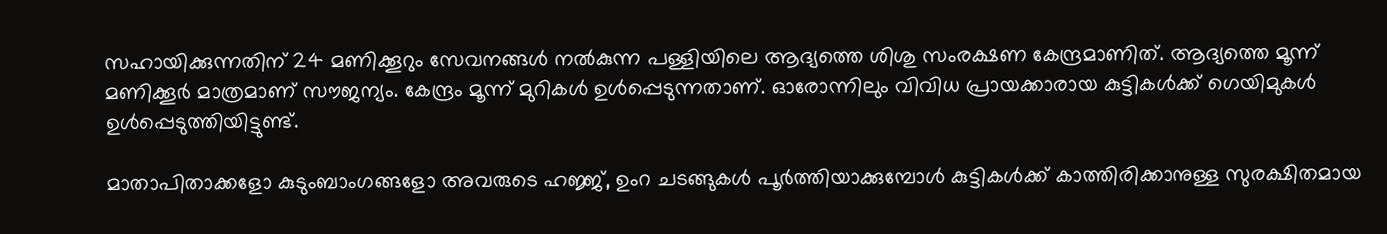സഹായിക്കുന്നതിന് 24 മണിക്കൂറും സേവനങ്ങള്‍ നല്‍കുന്ന പള്ളിയിലെ ആദ്യത്തെ ശിശു സംരക്ഷണ കേന്ദ്രമാണിത്. ആദ്യത്തെ മൂന്ന് മണിക്കൂര്‍ മാത്രമാണ് സൗജന്യം. കേന്ദ്രം മൂന്ന് മുറികള്‍ ഉള്‍പ്പെടുന്നതാണ്. ഓരോന്നിലും വിവിധ പ്രായക്കാരായ കുട്ടികള്‍ക്ക് ഗെയിമുകള്‍ ഉള്‍പ്പെടുത്തിയിട്ടുണ്ട്.

മാതാപിതാക്കളോ കുടുംബാംഗങ്ങളോ അവരുടെ ഹജ്ജ്, ഉംറ ചടങ്ങുകള്‍ പൂര്‍ത്തിയാക്കുമ്പോള്‍ കുട്ടികള്‍ക്ക് കാത്തിരിക്കാനുള്ള സുരക്ഷിതമായ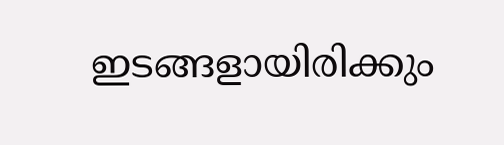ഇടങ്ങളായിരിക്കും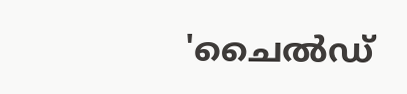'ചൈല്‍ഡ്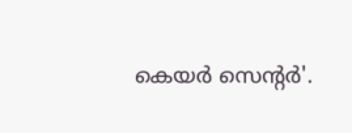കെയര്‍ സെന്റര്‍'.